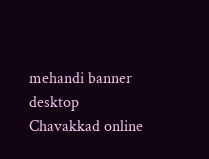mehandi banner desktop
Chavakkad online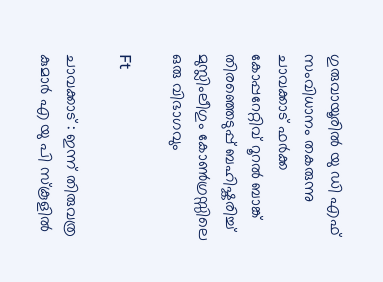ഗുരുവായൂരിൽ യു ഡി എഫ് സംവിധാനം തകരുന്നു ചാവക്കാട് ഫർക്ക കോപ്പറേറ്റിവ് റൂറൽ ബാങ്ക് തിരഞ്ഞെടുപ്പ് ബഹിഷ്കരിച്ച് മുസ്ലിംലീഗും കോൺഗ്രസ്സിലെ ഒരു വിഭാഗവും

Ft

ചാവക്കാട് : ഇന്ന് തിരുവത്ര കുമാർ എ യു പി സ്കൂളിൽ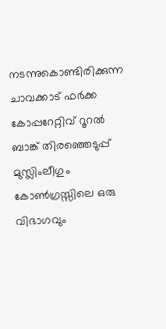നടന്നുകൊണ്ടിരിക്കുന്ന ചാവക്കാട് ഫർക്ക കോപ്പറേറ്റിവ് റൂറൽ ബാങ്ക് തിരഞ്ഞെടുപ്പ് മുസ്ലിംലീഗും കോൺഗ്രസ്സിലെ ഒരു വിഭാഗവും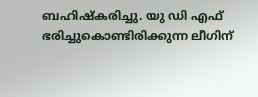ബഹിഷ്കരിച്ചു. യു ഡി എഫ് ഭരിച്ചുകൊണ്ടിരിക്കുന്ന ലീഗിന്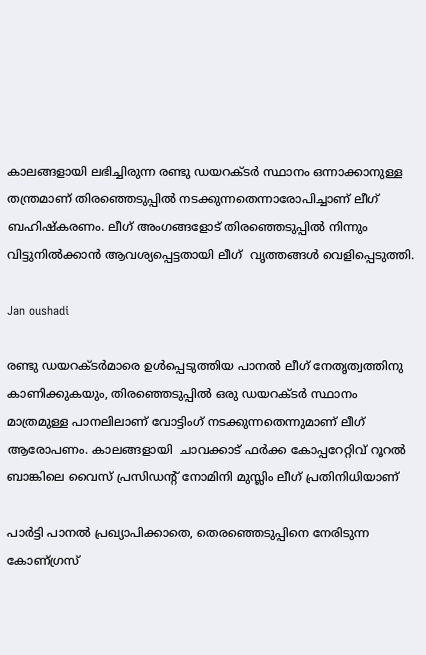കാലങ്ങളായി ലഭിച്ചിരുന്ന രണ്ടു ഡയറക്ടർ സ്ഥാനം ഒന്നാക്കാനുള്ള തന്ത്രമാണ് തിരഞ്ഞെടുപ്പിൽ നടക്കുന്നതെന്നാരോപിച്ചാണ് ലീഗ് ബഹിഷ്കരണം. ലീഗ് അംഗങ്ങളോട് തിരഞ്ഞെടുപ്പിൽ നിന്നും വിട്ടുനിൽക്കാൻ ആവശ്യപ്പെട്ടതായി ലീഗ്  വൃത്തങ്ങൾ വെളിപ്പെടുത്തി.

Jan oushadi

രണ്ടു ഡയറക്ടർമാരെ ഉൾപ്പെടുത്തിയ പാനൽ ലീഗ് നേതൃത്വത്തിനു കാണിക്കുകയും, തിരഞ്ഞെടുപ്പിൽ ഒരു ഡയറക്ടർ സ്ഥാനം മാത്രമുള്ള പാനലിലാണ് വോട്ടിംഗ് നടക്കുന്നതെന്നുമാണ് ലീഗ് ആരോപണം. കാലങ്ങളായി  ചാവക്കാട് ഫർക്ക കോപ്പറേറ്റിവ് റൂറൽ ബാങ്കിലെ വൈസ് പ്രസിഡന്റ് നോമിനി മുസ്ലിം ലീഗ് പ്രതിനിധിയാണ്

പാര്‍ട്ടി പാനല്‍ പ്രഖ്യാപിക്കാതെ, തെരഞ്ഞെടുപ്പിനെ നേരിടുന്ന കോണ്ഗ്രസ്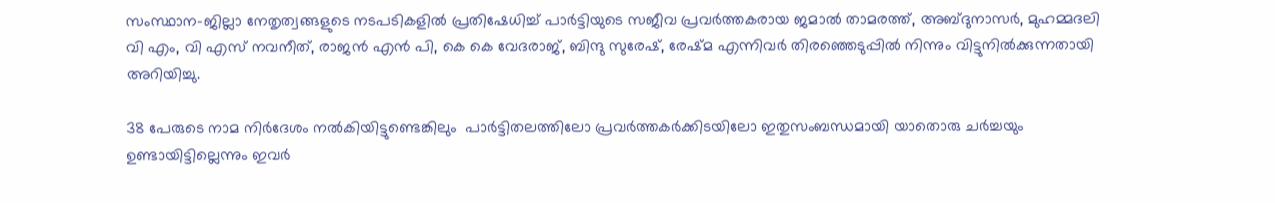സംസ്ഥാന-ജില്ലാ നേതൃത്വങ്ങളുടെ നടപടികളില്‍ പ്രതിഷേധിച്ച്‌ പാര്‍ട്ടിയുടെ സജീവ പ്രവര്‍ത്തകരായ ജമാൽ താമരത്ത്, അബ്ദുനാസർ, മുഹമ്മദലി വി എം, വി എസ് നവനീത്, രാജൻ എൻ പി, കെ കെ വേദരാജ്, ബിന്ദു സുരേഷ്, രേഷ്മ എന്നിവർ തിരഞ്ഞെടുപ്പിൽ നിന്നും വിട്ടുനിൽക്കുന്നതായി അറിയിച്ചു.

38 പേരുടെ നാമ നിർദേശം നൽകിയിട്ടുണ്ടെങ്കിലും  പാർട്ടിതലത്തിലോ പ്രവർത്തകർക്കിടയിലോ ഇതുസംബന്ധമായി യാതൊരു ചർച്ചയും ഉണ്ടായിട്ടില്ലെന്നും ഇവർ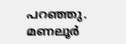പറഞ്ഞു. മണലൂർ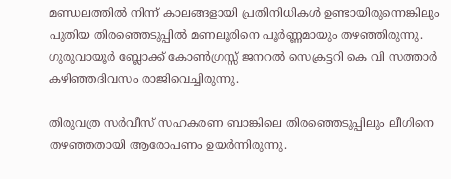മണ്ഡലത്തിൽ നിന്ന് കാലങ്ങളായി പ്രതിനിധികൾ ഉണ്ടായിരുന്നെങ്കിലും പുതിയ തിരഞ്ഞെടുപ്പിൽ മണലൂരിനെ പൂർണ്ണമായും തഴഞ്ഞിരുന്നു. ഗുരുവായൂർ ബ്ലോക്ക് കോൺഗ്രസ്സ് ജനറൽ സെക്രട്ടറി കെ വി സത്താർ കഴിഞ്ഞദിവസം രാജിവെച്ചിരുന്നു.

തിരുവത്ര സർവീസ് സഹകരണ ബാങ്കിലെ തിരഞ്ഞെടുപ്പിലും ലീഗിനെ തഴഞ്ഞതായി ആരോപണം ഉയർന്നിരുന്നു.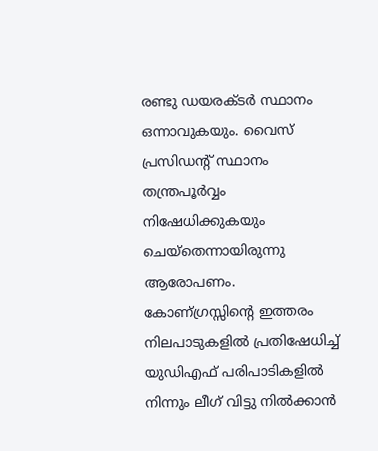രണ്ടു ഡയരക്ടർ സ്ഥാനം ഒന്നാവുകയും. വൈസ് പ്രസിഡന്റ് സ്ഥാനം തന്ത്രപൂർവ്വം നിഷേധിക്കുകയും ചെയ്തെന്നായിരുന്നു ആരോപണം. കോണ്ഗ്രസ്സിന്റെ ഇത്തരം നിലപാടുകളിൽ പ്രതിഷേധിച്ച് യുഡിഎഫ് പരിപാടികളിൽ നിന്നും ലീഗ് വിട്ടു നിൽക്കാൻ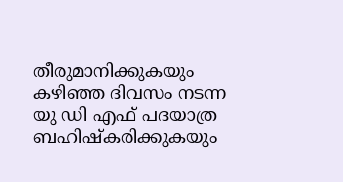തീരുമാനിക്കുകയും കഴിഞ്ഞ ദിവസം നടന്ന യു ഡി എഫ് പദയാത്ര ബഹിഷ്കരിക്കുകയും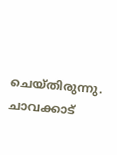ചെയ്തിരുന്നു. ചാവക്കാട്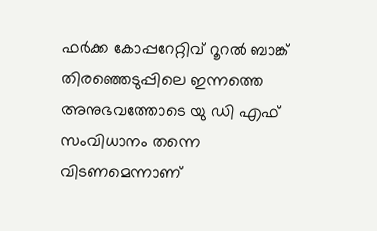ഫർക്ക കോപ്പറേറ്റിവ് റൂറൽ ബാങ്ക് തിരഞ്ഞെടുപ്പിലെ ഇന്നത്തെ അനുഭവത്തോടെ യു ഡി എഫ് സംവിധാനം തന്നെ വിടണമെന്നാണ്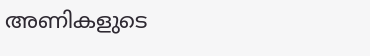അണികളുടെ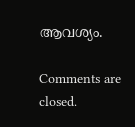ആവശ്യം.

Comments are closed.